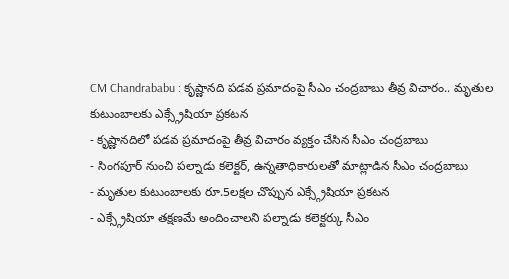CM Chandrababu : కృష్ణానది పడవ ప్రమాదంపై సీఎం చంద్రబాబు తీవ్ర విచారం.. మృతుల కుటుంబాలకు ఎక్స్గ్రేషియా ప్రకటన
- కృష్ణానదిలో పడవ ప్రమాదంపై తీవ్ర విచారం వ్యక్తం చేసిన సీఎం చంద్రబాబు
- సింగపూర్ నుంచి పల్నాడు కలెక్టర్, ఉన్నతాధికారులతో మాట్లాడిన సీఎం చంద్రబాబు
- మృతుల కుటుంబాలకు రూ.5లక్షల చొప్పున ఎక్స్గ్రేషియా ప్రకటన
- ఎక్స్గ్రేషియా తక్షణమే అందించాలని పల్నాడు కలెక్టర్కు సీఎం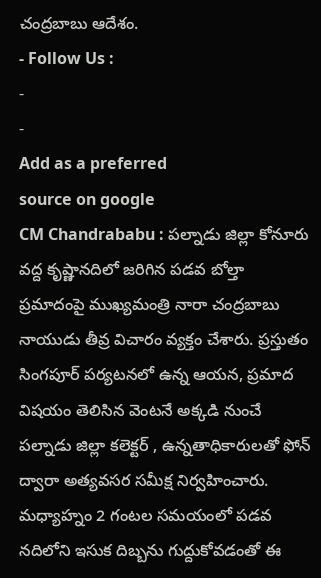చంద్రబాబు ఆదేశం.
- Follow Us :
-
-
Add as a preferred
source on google
CM Chandrababu : పల్నాడు జిల్లా కోనూరు వద్ద కృష్ణానదిలో జరిగిన పడవ బోల్తా ప్రమాదంపై ముఖ్యమంత్రి నారా చంద్రబాబు నాయుడు తీవ్ర విచారం వ్యక్తం చేశారు. ప్రస్తుతం సింగపూర్ పర్యటనలో ఉన్న ఆయన, ప్రమాద విషయం తెలిసిన వెంటనే అక్కడి నుంచే పల్నాడు జిల్లా కలెక్టర్ , ఉన్నతాధికారులతో ఫోన్ ద్వారా అత్యవసర సమీక్ష నిర్వహించారు. మధ్యాహ్నం 2 గంటల సమయంలో పడవ నదిలోని ఇసుక దిబ్బను గుద్దుకోవడంతో ఈ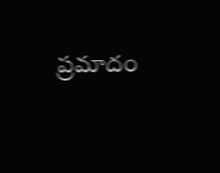ప్రమాదం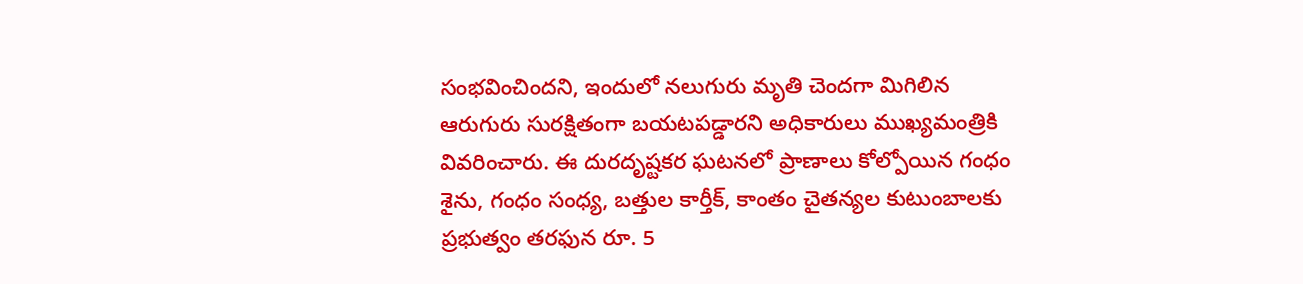సంభవించిందని, ఇందులో నలుగురు మృతి చెందగా మిగిలిన ఆరుగురు సురక్షితంగా బయటపడ్డారని అధికారులు ముఖ్యమంత్రికి వివరించారు. ఈ దురదృష్టకర ఘటనలో ప్రాణాలు కోల్పోయిన గంధం శైను, గంధం సంధ్య, బత్తుల కార్తీక్, కాంతం చైతన్యల కుటుంబాలకు ప్రభుత్వం తరఫున రూ. 5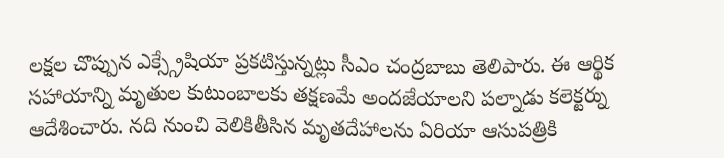లక్షల చొప్పున ఎక్స్గ్రేషియా ప్రకటిస్తున్నట్లు సీఎం చంద్రబాబు తెలిపారు. ఈ ఆర్థిక సహాయాన్ని మృతుల కుటుంబాలకు తక్షణమే అందజేయాలని పల్నాడు కలెక్టర్ను ఆదేశించారు. నది నుంచి వెలికితీసిన మృతదేహాలను ఏరియా ఆసుపత్రికి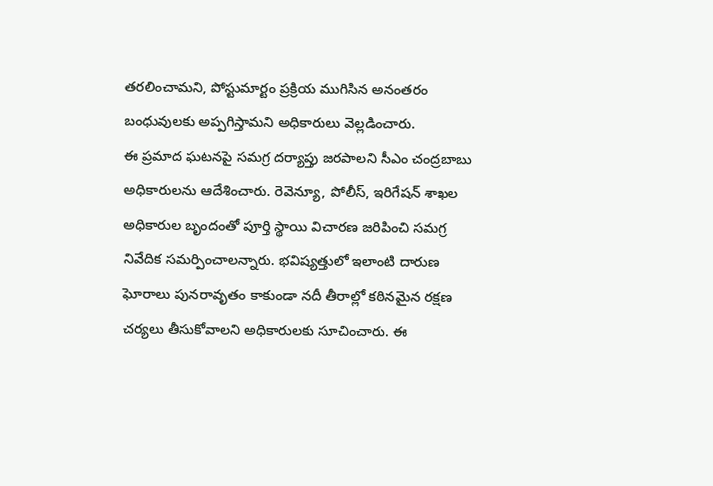తరలించామని, పోస్టుమార్టం ప్రక్రియ ముగిసిన అనంతరం బంధువులకు అప్పగిస్తామని అధికారులు వెల్లడించారు.
ఈ ప్రమాద ఘటనపై సమగ్ర దర్యాప్తు జరపాలని సీఎం చంద్రబాబు అధికారులను ఆదేశించారు. రెవెన్యూ, పోలీస్, ఇరిగేషన్ శాఖల అధికారుల బృందంతో పూర్తి స్థాయి విచారణ జరిపించి సమగ్ర నివేదిక సమర్పించాలన్నారు. భవిష్యత్తులో ఇలాంటి దారుణ ఘోరాలు పునరావృతం కాకుండా నదీ తీరాల్లో కఠినమైన రక్షణ చర్యలు తీసుకోవాలని అధికారులకు సూచించారు. ఈ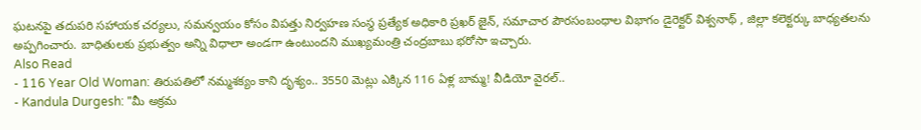ఘటనపై తదుపరి సహాయక చర్యలు, సమన్వయం కోసం విపత్తు నిర్వహణ సంస్థ ప్రత్యేక అధికారి ప్రఖర్ జైన్, సమాచార పౌరసంబంధాల విభాగం డైరెక్టర్ విశ్వనాథ్ , జిల్లా కలెక్టర్కు బాధ్యతలను అప్పగించారు. బాధితులకు ప్రభుత్వం అన్ని విధాలా అండగా ఉంటుందని ముఖ్యమంత్రి చంద్రబాబు భరోసా ఇచ్చారు.
Also Read
- 116 Year Old Woman: తిరుపతిలో నమ్మశక్యం కాని దృశ్యం.. 3550 మెట్లు ఎక్కిన 116 ఏళ్ల బామ్మ! వీడియో వైరల్..
- Kandula Durgesh: "మీ అక్రమ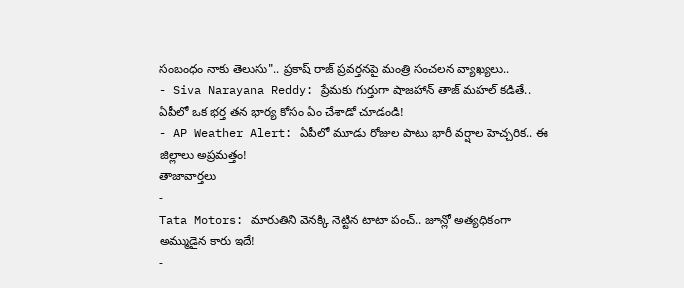సంబంధం నాకు తెలుసు".. ప్రకాష్ రాజ్ ప్రవర్తనపై మంత్రి సంచలన వ్యాఖ్యలు..
- Siva Narayana Reddy: ప్రేమకు గుర్తుగా షాజహాన్ తాజ్ మహల్ కడితే.. ఏపీలో ఒక భర్త తన భార్య కోసం ఏం చేశాడో చూడండి!
- AP Weather Alert: ఏపీలో మూడు రోజుల పాటు భారీ వర్షాల హెచ్చరిక.. ఈ జిల్లాలు అప్రమత్తం!
తాజావార్తలు
-
Tata Motors: మారుతిని వెనక్కి నెట్టిన టాటా పంచ్.. జూన్లో అత్యధికంగా అమ్ముడైన కారు ఇదే!
-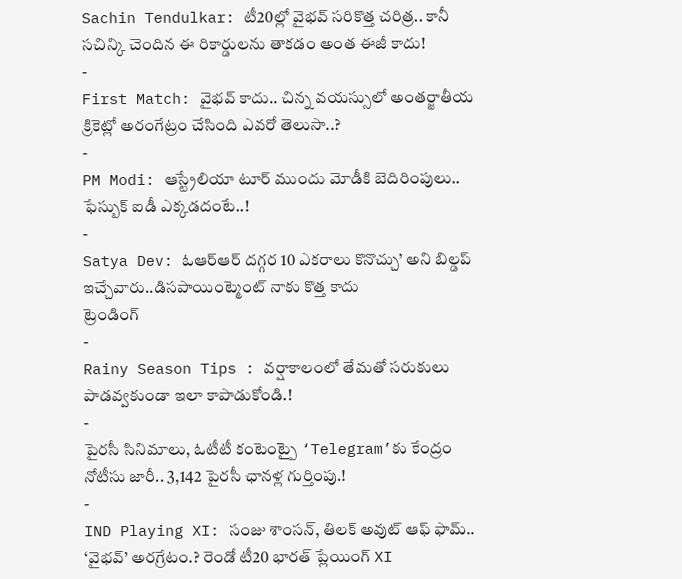Sachin Tendulkar: టీ20ల్లో వైభవ్ సరికొత్త చరిత్ర.. కానీ సచిన్కి చెందిన ఈ రికార్డులను తాకడం అంత ఈజీ కాదు!
-
First Match: వైభవ్ కాదు.. చిన్న వయస్సులో అంతర్జాతీయ క్రికెట్లో అరంగేట్రం చేసింది ఎవరో తెలుసా..?
-
PM Modi: ఆస్ట్రేలియా టూర్ ముందు మోడీకి బెదిరింపులు.. ఫేస్బుక్ ఐడీ ఎక్కడదంటే..!
-
Satya Dev: ఓఆర్ఆర్ దగ్గర 10 ఎకరాలు కొనొచ్చు’ అని బిల్డప్ ఇచ్చేవారు..డిసపాయింట్మెంట్ నాకు కొత్త కాదు
ట్రెండింగ్
-
Rainy Season Tips : వర్షాకాలంలో తేమతో సరుకులు పాడవ్వకుండా ఇలా కాపాడుకోండి.!
-
పైరసీ సినిమాలు, ఓటీటీ కంటెంట్పై ‘Telegram’కు కేంద్రం నోటీసు జారీ.. 3,142 పైరసీ ఛానళ్ల గుర్తింపు.!
-
IND Playing XI: సంజు శాంసన్, తిలక్ అవుట్ ఆఫ్ ఫామ్.. ‘వైభవ్’ అరగ్రేటం.? రెండో టీ20 భారత్ ప్లేయింగ్ XI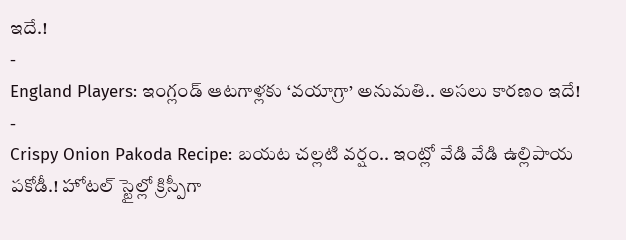ఇదే.!
-
England Players: ఇంగ్లండ్ ఆటగాళ్లకు ‘వయాగ్రా’ అనుమతి.. అసలు కారణం ఇదే!
-
Crispy Onion Pakoda Recipe: బయట చల్లటి వర్షం.. ఇంట్లో వేడి వేడి ఉల్లిపాయ పకోడీ.! హోటల్ స్టైల్లో క్రిస్పీగా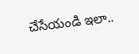చేసేయండి ఇలా..